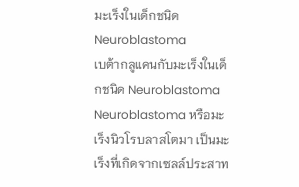มะเร็งในเด็กชนิด Neuroblastoma
เบต้ากลูแคนกับมะเร็งในเด็กชนิด Neuroblastoma
Neuroblastoma หรือมะเร็งนิวโรบลาสโตมา เป็นมะเร็งที่เกิดจากเซลล์ประสาท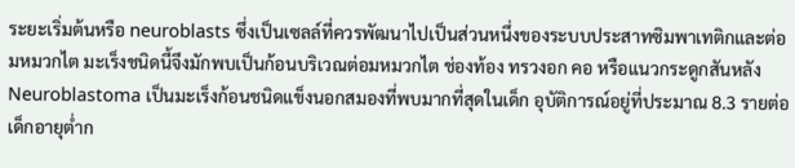ระยะเริ่มต้นหรือ neuroblasts ซึ่งเป็นเซลล์ที่ควรพัฒนาไปเป็นส่วนหนึ่งของระบบประสาทซิมพาเทติกและต่อมหมวกไต มะเร็งชนิดนี้จึงมักพบเป็นก้อนบริเวณต่อมหมวกไต ช่องท้อง ทรวงอก คอ หรือแนวกระดูกสันหลัง
Neuroblastoma เป็นมะเร็งก้อนชนิดแข็งนอกสมองที่พบมากที่สุดในเด็ก อุบัติการณ์อยู่ที่ประมาณ 8.3 รายต่อเด็กอายุต่ำก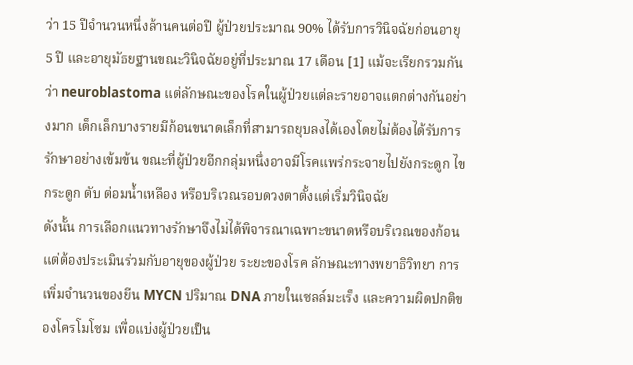ว่า 15 ปีจำนวนหนึ่งล้านคนต่อปี ผู้ป่วยประมาณ 90% ได้รับการวินิจฉัยก่อนอายุ 5 ปี และอายุมัธยฐานขณะวินิจฉัยอยู่ที่ประมาณ 17 เดือน [1] แม้จะเรียกรวมกันว่า neuroblastoma แต่ลักษณะของโรคในผู้ป่วยแต่ละรายอาจแตกต่างกันอย่างมาก เด็กเล็กบางรายมีก้อนขนาดเล็กที่สามารถยุบลงได้เองโดยไม่ต้องได้รับการรักษาอย่างเข้มข้น ขณะที่ผู้ป่วยอีกกลุ่มหนึ่งอาจมีโรคแพร่กระจายไปยังกระดูก ไขกระดูก ตับ ต่อมน้ำเหลือง หรือบริเวณรอบดวงตาตั้งแต่เริ่มวินิจฉัย
ดังนั้น การเลือกแนวทางรักษาจึงไม่ได้พิจารณาเฉพาะขนาดหรือบริเวณของก้อน แต่ต้องประเมินร่วมกับอายุของผู้ป่วย ระยะของโรค ลักษณะทางพยาธิวิทยา การเพิ่มจำนวนของยีน MYCN ปริมาณ DNA ภายในเซลล์มะเร็ง และความผิดปกติของโครโมโซม เพื่อแบ่งผู้ป่วยเป็น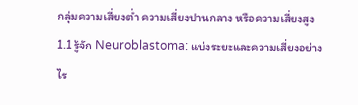กลุ่มความเสี่ยงต่ำ ความเสี่ยงปานกลาง หรือความเสี่ยงสูง
1.1 รู้จัก Neuroblastoma: แบ่งระยะและความเสี่ยงอย่างไร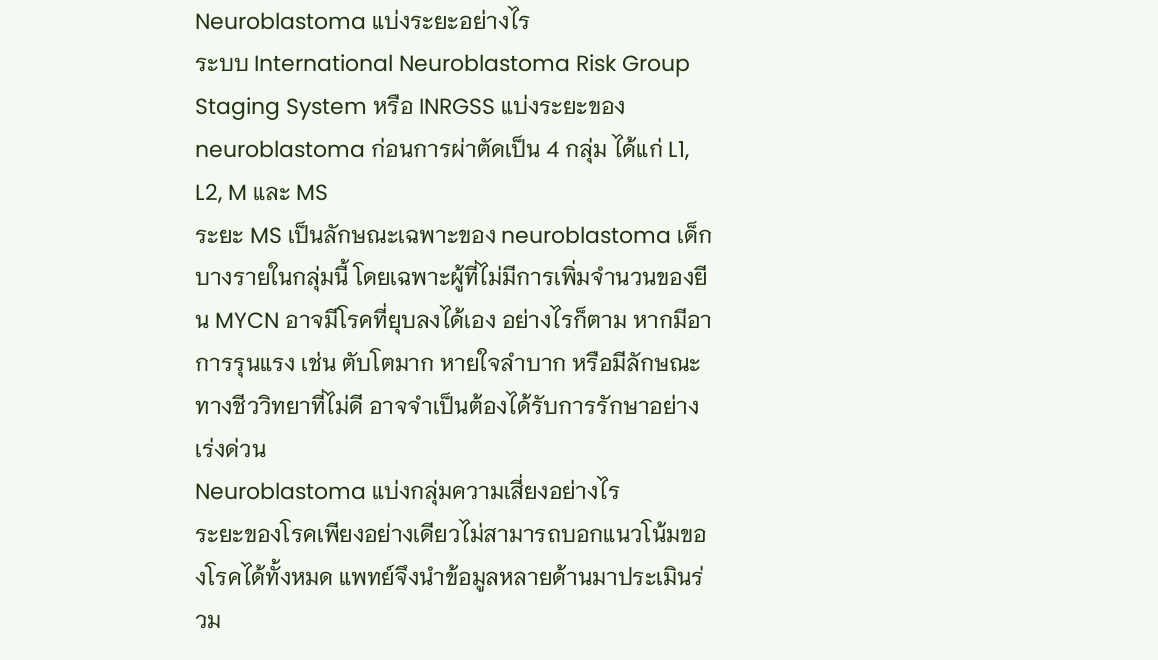Neuroblastoma แบ่งระยะอย่างไร
ระบบ International Neuroblastoma Risk Group Staging System หรือ INRGSS แบ่งระยะของ neuroblastoma ก่อนการผ่าตัดเป็น 4 กลุ่ม ได้แก่ L1, L2, M และ MS
ระยะ MS เป็นลักษณะเฉพาะของ neuroblastoma เด็กบางรายในกลุ่มนี้ โดยเฉพาะผู้ที่ไม่มีการเพิ่มจำนวนของยีน MYCN อาจมีโรคที่ยุบลงได้เอง อย่างไรก็ตาม หากมีอาการรุนแรง เช่น ตับโตมาก หายใจลำบาก หรือมีลักษณะทางชีววิทยาที่ไม่ดี อาจจำเป็นต้องได้รับการรักษาอย่างเร่งด่วน
Neuroblastoma แบ่งกลุ่มความเสี่ยงอย่างไร
ระยะของโรคเพียงอย่างเดียวไม่สามารถบอกแนวโน้มของโรคได้ทั้งหมด แพทย์จึงนำข้อมูลหลายด้านมาประเมินร่วม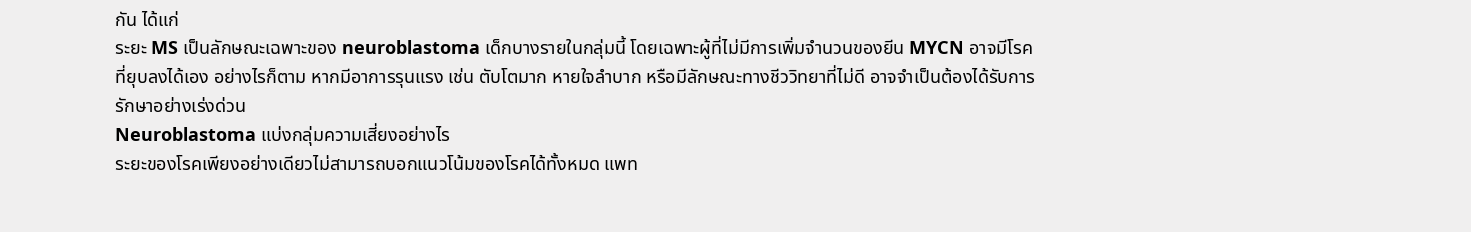กัน ได้แก่
ระยะ MS เป็นลักษณะเฉพาะของ neuroblastoma เด็กบางรายในกลุ่มนี้ โดยเฉพาะผู้ที่ไม่มีการเพิ่มจำนวนของยีน MYCN อาจมีโรคที่ยุบลงได้เอง อย่างไรก็ตาม หากมีอาการรุนแรง เช่น ตับโตมาก หายใจลำบาก หรือมีลักษณะทางชีววิทยาที่ไม่ดี อาจจำเป็นต้องได้รับการรักษาอย่างเร่งด่วน
Neuroblastoma แบ่งกลุ่มความเสี่ยงอย่างไร
ระยะของโรคเพียงอย่างเดียวไม่สามารถบอกแนวโน้มของโรคได้ทั้งหมด แพท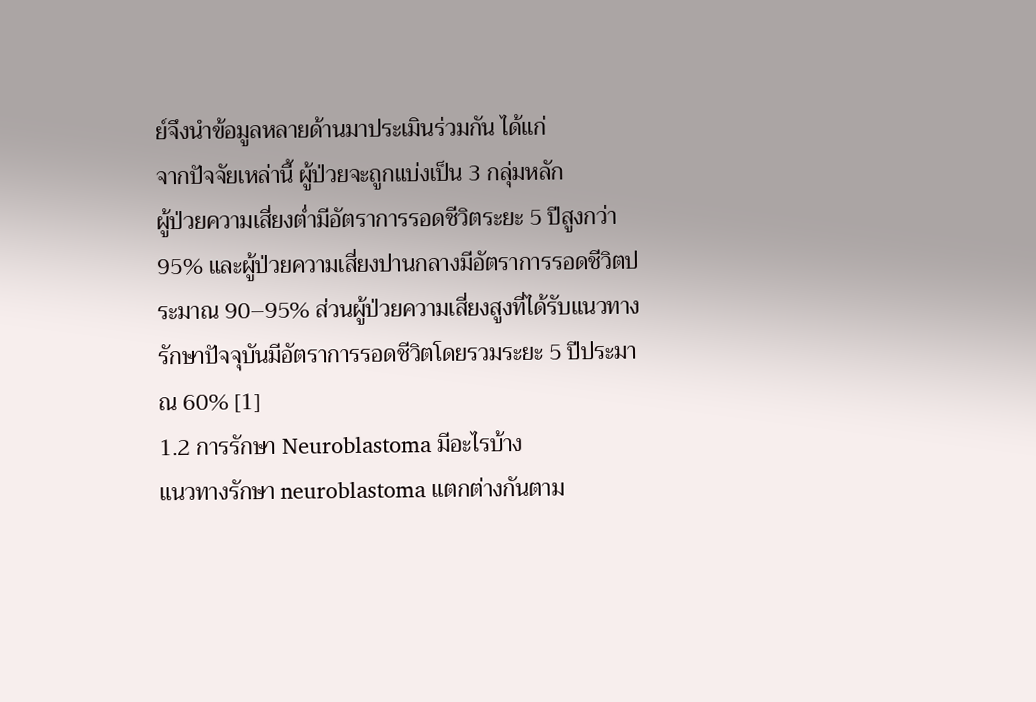ย์จึงนำข้อมูลหลายด้านมาประเมินร่วมกัน ได้แก่
จากปัจจัยเหล่านี้ ผู้ป่วยจะถูกแบ่งเป็น 3 กลุ่มหลัก
ผู้ป่วยความเสี่ยงต่ำมีอัตราการรอดชีวิตระยะ 5 ปีสูงกว่า 95% และผู้ป่วยความเสี่ยงปานกลางมีอัตราการรอดชีวิตประมาณ 90–95% ส่วนผู้ป่วยความเสี่ยงสูงที่ได้รับแนวทางรักษาปัจจุบันมีอัตราการรอดชีวิตโดยรวมระยะ 5 ปีประมาณ 60% [1]
1.2 การรักษา Neuroblastoma มีอะไรบ้าง
แนวทางรักษา neuroblastoma แตกต่างกันตาม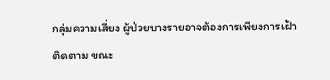กลุ่มความเสี่ยง ผู้ป่วยบางรายอาจต้องการเพียงการเฝ้าติดตาม ขณะ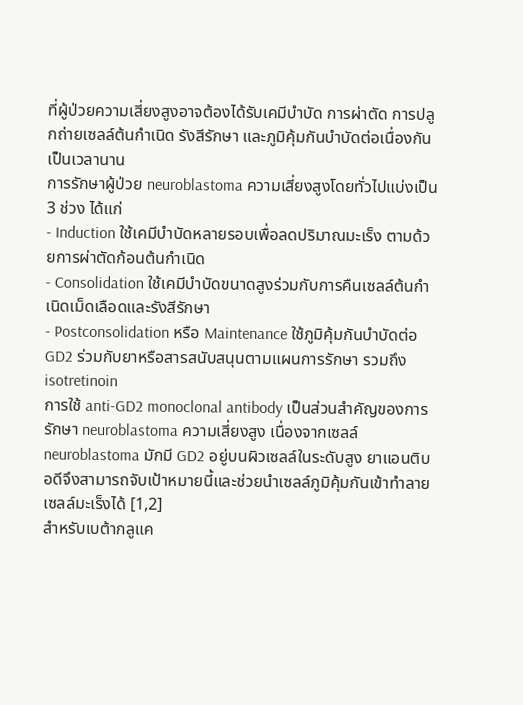ที่ผู้ป่วยความเสี่ยงสูงอาจต้องได้รับเคมีบำบัด การผ่าตัด การปลูกถ่ายเซลล์ต้นกำเนิด รังสีรักษา และภูมิคุ้มกันบำบัดต่อเนื่องกันเป็นเวลานาน
การรักษาผู้ป่วย neuroblastoma ความเสี่ยงสูงโดยทั่วไปแบ่งเป็น 3 ช่วง ได้แก่
- Induction ใช้เคมีบำบัดหลายรอบเพื่อลดปริมาณมะเร็ง ตามด้วยการผ่าตัดก้อนต้นกำเนิด
- Consolidation ใช้เคมีบำบัดขนาดสูงร่วมกับการคืนเซลล์ต้นกำเนิดเม็ดเลือดและรังสีรักษา
- Postconsolidation หรือ Maintenance ใช้ภูมิคุ้มกันบำบัดต่อ GD2 ร่วมกับยาหรือสารสนับสนุนตามแผนการรักษา รวมถึง isotretinoin
การใช้ anti-GD2 monoclonal antibody เป็นส่วนสำคัญของการรักษา neuroblastoma ความเสี่ยงสูง เนื่องจากเซลล์ neuroblastoma มักมี GD2 อยู่บนผิวเซลล์ในระดับสูง ยาแอนติบอดีจึงสามารถจับเป้าหมายนี้และช่วยนำเซลล์ภูมิคุ้มกันเข้าทำลายเซลล์มะเร็งได้ [1,2]
สำหรับเบต้ากลูแค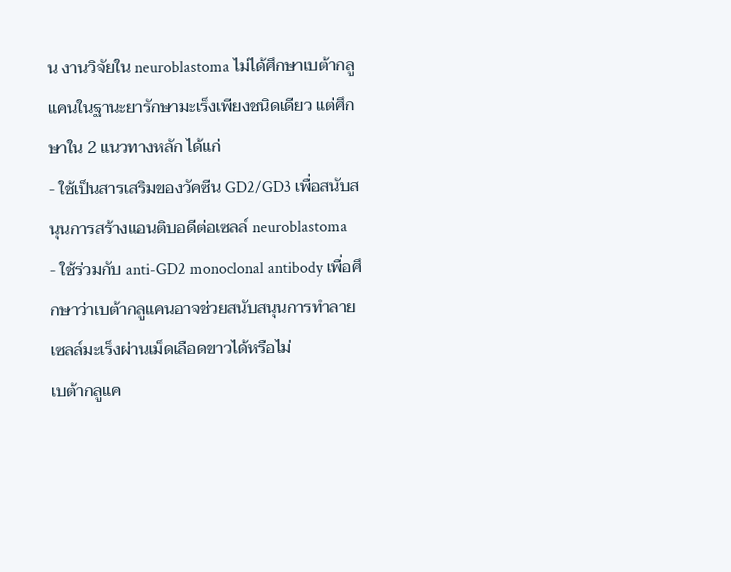น งานวิจัยใน neuroblastoma ไม่ได้ศึกษาเบต้ากลูแคนในฐานะยารักษามะเร็งเพียงชนิดเดียว แต่ศึกษาใน 2 แนวทางหลัก ได้แก่
- ใช้เป็นสารเสริมของวัคซีน GD2/GD3 เพื่อสนับสนุนการสร้างแอนติบอดีต่อเซลล์ neuroblastoma
- ใช้ร่วมกับ anti-GD2 monoclonal antibody เพื่อศึกษาว่าเบต้ากลูแคนอาจช่วยสนับสนุนการทำลายเซลล์มะเร็งผ่านเม็ดเลือดขาวได้หรือไม่
เบต้ากลูแค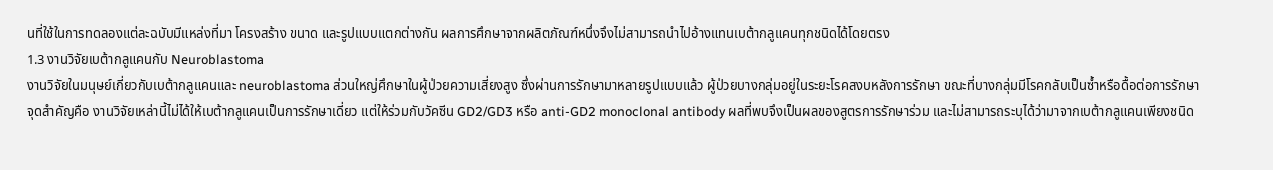นที่ใช้ในการทดลองแต่ละฉบับมีแหล่งที่มา โครงสร้าง ขนาด และรูปแบบแตกต่างกัน ผลการศึกษาจากผลิตภัณฑ์หนึ่งจึงไม่สามารถนำไปอ้างแทนเบต้ากลูแคนทุกชนิดได้โดยตรง
1.3 งานวิจัยเบต้ากลูแคนกับ Neuroblastoma
งานวิจัยในมนุษย์เกี่ยวกับเบต้ากลูแคนและ neuroblastoma ส่วนใหญ่ศึกษาในผู้ป่วยความเสี่ยงสูง ซึ่งผ่านการรักษามาหลายรูปแบบแล้ว ผู้ป่วยบางกลุ่มอยู่ในระยะโรคสงบหลังการรักษา ขณะที่บางกลุ่มมีโรคกลับเป็นซ้ำหรือดื้อต่อการรักษา
จุดสำคัญคือ งานวิจัยเหล่านี้ไม่ได้ให้เบต้ากลูแคนเป็นการรักษาเดี่ยว แต่ให้ร่วมกับวัคซีน GD2/GD3 หรือ anti-GD2 monoclonal antibody ผลที่พบจึงเป็นผลของสูตรการรักษาร่วม และไม่สามารถระบุได้ว่ามาจากเบต้ากลูแคนเพียงชนิด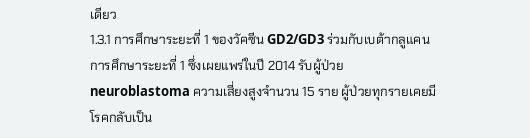เดียว
1.3.1 การศึกษาระยะที่ 1 ของวัคซีน GD2/GD3 ร่วมกับเบต้ากลูแคน
การศึกษาระยะที่ 1 ซึ่งเผยแพร่ในปี 2014 รับผู้ป่วย neuroblastoma ความเสี่ยงสูงจำนวน 15 ราย ผู้ป่วยทุกรายเคยมีโรคกลับเป็น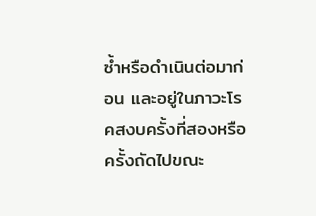ซ้ำหรือดำเนินต่อมาก่อน และอยู่ในภาวะโรคสงบครั้งที่สองหรือครั้งถัดไปขณะ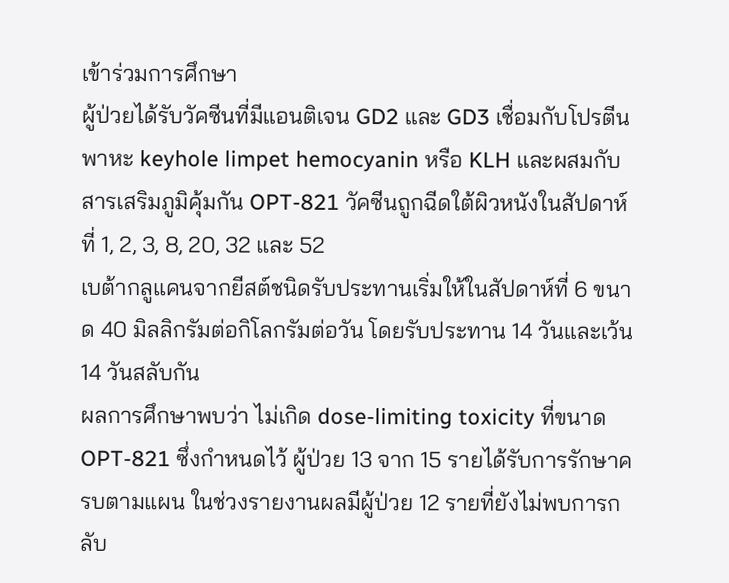เข้าร่วมการศึกษา
ผู้ป่วยได้รับวัคซีนที่มีแอนติเจน GD2 และ GD3 เชื่อมกับโปรตีนพาหะ keyhole limpet hemocyanin หรือ KLH และผสมกับสารเสริมภูมิคุ้มกัน OPT-821 วัคซีนถูกฉีดใต้ผิวหนังในสัปดาห์ที่ 1, 2, 3, 8, 20, 32 และ 52
เบต้ากลูแคนจากยีสต์ชนิดรับประทานเริ่มให้ในสัปดาห์ที่ 6 ขนาด 40 มิลลิกรัมต่อกิโลกรัมต่อวัน โดยรับประทาน 14 วันและเว้น 14 วันสลับกัน
ผลการศึกษาพบว่า ไม่เกิด dose-limiting toxicity ที่ขนาด OPT-821 ซึ่งกำหนดไว้ ผู้ป่วย 13 จาก 15 รายได้รับการรักษาครบตามแผน ในช่วงรายงานผลมีผู้ป่วย 12 รายที่ยังไม่พบการกลับ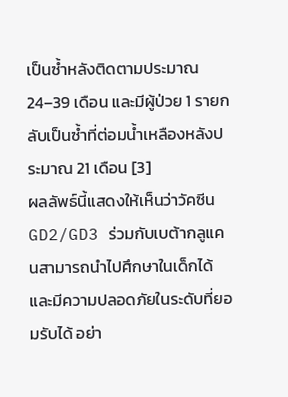เป็นซ้ำหลังติดตามประมาณ 24–39 เดือน และมีผู้ป่วย 1 รายกลับเป็นซ้ำที่ต่อมน้ำเหลืองหลังประมาณ 21 เดือน [3]
ผลลัพธ์นี้แสดงให้เห็นว่าวัคซีน GD2/GD3 ร่วมกับเบต้ากลูแคนสามารถนำไปศึกษาในเด็กได้ และมีความปลอดภัยในระดับที่ยอมรับได้ อย่า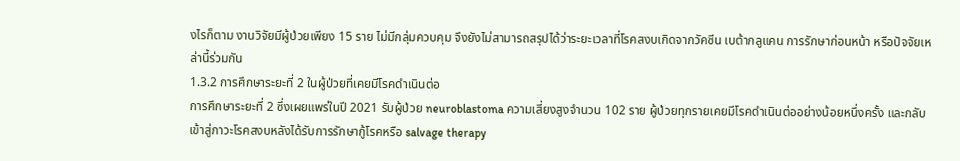งไรก็ตาม งานวิจัยมีผู้ป่วยเพียง 15 ราย ไม่มีกลุ่มควบคุม จึงยังไม่สามารถสรุปได้ว่าระยะเวลาที่โรคสงบเกิดจากวัคซีน เบต้ากลูแคน การรักษาก่อนหน้า หรือปัจจัยเหล่านี้ร่วมกัน
1.3.2 การศึกษาระยะที่ 2 ในผู้ป่วยที่เคยมีโรคดำเนินต่อ
การศึกษาระยะที่ 2 ซึ่งเผยแพร่ในปี 2021 รับผู้ป่วย neuroblastoma ความเสี่ยงสูงจำนวน 102 ราย ผู้ป่วยทุกรายเคยมีโรคดำเนินต่ออย่างน้อยหนึ่งครั้ง และกลับเข้าสู่ภาวะโรคสงบหลังได้รับการรักษากู้โรคหรือ salvage therapy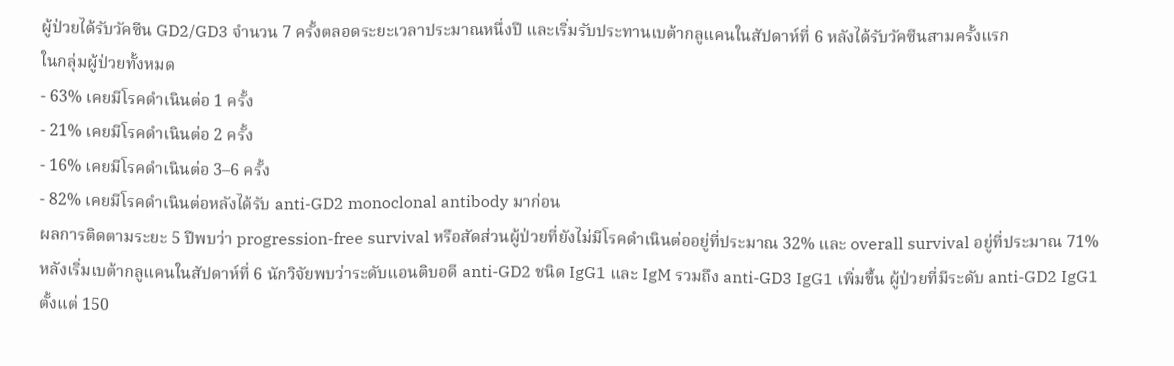ผู้ป่วยได้รับวัคซีน GD2/GD3 จำนวน 7 ครั้งตลอดระยะเวลาประมาณหนึ่งปี และเริ่มรับประทานเบต้ากลูแคนในสัปดาห์ที่ 6 หลังได้รับวัคซีนสามครั้งแรก
ในกลุ่มผู้ป่วยทั้งหมด
- 63% เคยมีโรคดำเนินต่อ 1 ครั้ง
- 21% เคยมีโรคดำเนินต่อ 2 ครั้ง
- 16% เคยมีโรคดำเนินต่อ 3–6 ครั้ง
- 82% เคยมีโรคดำเนินต่อหลังได้รับ anti-GD2 monoclonal antibody มาก่อน
ผลการติดตามระยะ 5 ปีพบว่า progression-free survival หรือสัดส่วนผู้ป่วยที่ยังไม่มีโรคดำเนินต่ออยู่ที่ประมาณ 32% และ overall survival อยู่ที่ประมาณ 71% หลังเริ่มเบต้ากลูแคนในสัปดาห์ที่ 6 นักวิจัยพบว่าระดับแอนติบอดี anti-GD2 ชนิด IgG1 และ IgM รวมถึง anti-GD3 IgG1 เพิ่มขึ้น ผู้ป่วยที่มีระดับ anti-GD2 IgG1 ตั้งแต่ 150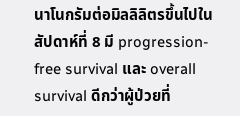นาโนกรัมต่อมิลลิลิตรขึ้นไปในสัปดาห์ที่ 8 มี progression-free survival และ overall survival ดีกว่าผู้ป่วยที่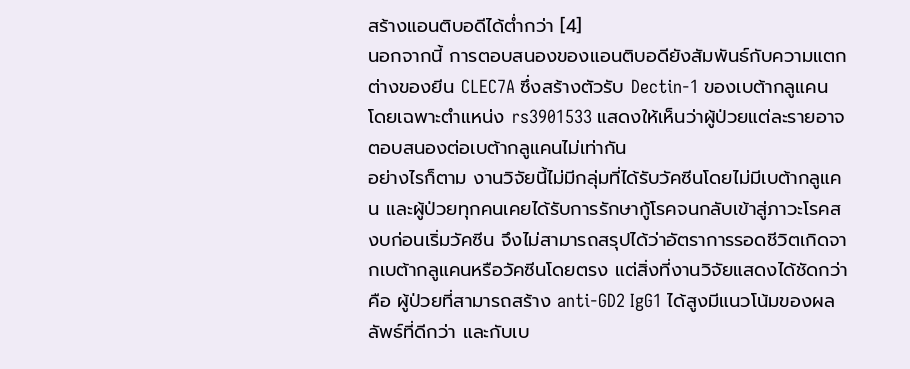สร้างแอนติบอดีได้ต่ำกว่า [4]
นอกจากนี้ การตอบสนองของแอนติบอดียังสัมพันธ์กับความแตกต่างของยีน CLEC7A ซึ่งสร้างตัวรับ Dectin-1 ของเบต้ากลูแคน โดยเฉพาะตำแหน่ง rs3901533 แสดงให้เห็นว่าผู้ป่วยแต่ละรายอาจตอบสนองต่อเบต้ากลูแคนไม่เท่ากัน
อย่างไรก็ตาม งานวิจัยนี้ไม่มีกลุ่มที่ได้รับวัคซีนโดยไม่มีเบต้ากลูแคน และผู้ป่วยทุกคนเคยได้รับการรักษากู้โรคจนกลับเข้าสู่ภาวะโรคสงบก่อนเริ่มวัคซีน จึงไม่สามารถสรุปได้ว่าอัตราการรอดชีวิตเกิดจากเบต้ากลูแคนหรือวัคซีนโดยตรง แต่สิ่งที่งานวิจัยแสดงได้ชัดกว่าคือ ผู้ป่วยที่สามารถสร้าง anti-GD2 IgG1 ได้สูงมีแนวโน้มของผลลัพธ์ที่ดีกว่า และกับเบ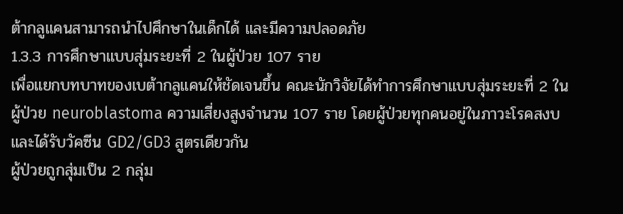ต้ากลูแคนสามารถนำไปศึกษาในเด็กได้ และมีความปลอดภัย
1.3.3 การศึกษาแบบสุ่มระยะที่ 2 ในผู้ป่วย 107 ราย
เพื่อแยกบทบาทของเบต้ากลูแคนให้ชัดเจนขึ้น คณะนักวิจัยได้ทำการศึกษาแบบสุ่มระยะที่ 2 ในผู้ป่วย neuroblastoma ความเสี่ยงสูงจำนวน 107 ราย โดยผู้ป่วยทุกคนอยู่ในภาวะโรคสงบและได้รับวัคซีน GD2/GD3 สูตรเดียวกัน
ผู้ป่วยถูกสุ่มเป็น 2 กลุ่ม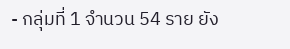- กลุ่มที่ 1 จำนวน 54 ราย ยัง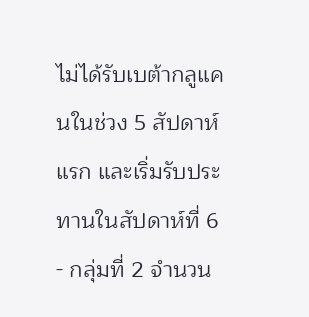ไม่ได้รับเบต้ากลูแคนในช่วง 5 สัปดาห์แรก และเริ่มรับประทานในสัปดาห์ที่ 6
- กลุ่มที่ 2 จำนวน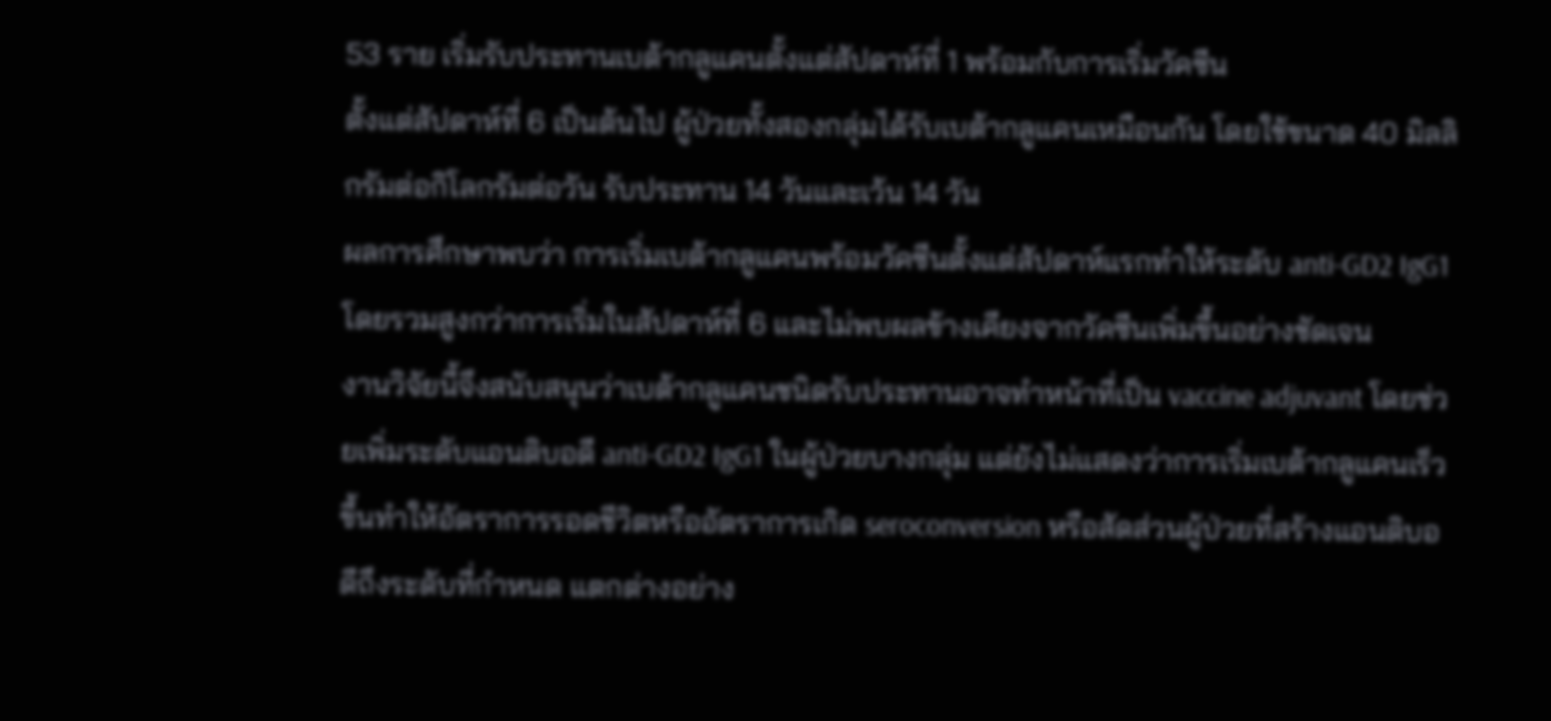53 ราย เริ่มรับประทานเบต้ากลูแคนตั้งแต่สัปดาห์ที่ 1 พร้อมกับการเริ่มวัคซีน
ตั้งแต่สัปดาห์ที่ 6 เป็นต้นไป ผู้ป่วยทั้งสองกลุ่มได้รับเบต้ากลูแคนเหมือนกัน โดยใช้ขนาด 40 มิลลิกรัมต่อกิโลกรัมต่อวัน รับประทาน 14 วันและเว้น 14 วัน
ผลการศึกษาพบว่า การเริ่มเบต้ากลูแคนพร้อมวัคซีนตั้งแต่สัปดาห์แรกทำให้ระดับ anti-GD2 IgG1 โดยรวมสูงกว่าการเริ่มในสัปดาห์ที่ 6 และไม่พบผลข้างเคียงจากวัคซีนเพิ่มขึ้นอย่างชัดเจน
งานวิจัยนี้จึงสนับสนุนว่าเบต้ากลูแคนชนิดรับประทานอาจทำหน้าที่เป็น vaccine adjuvant โดยช่วยเพิ่มระดับแอนติบอดี anti-GD2 IgG1 ในผู้ป่วยบางกลุ่ม แต่ยังไม่แสดงว่าการเริ่มเบต้ากลูแคนเร็วขึ้นทำให้อัตราการรอดชีวิตหรืออัตราการเกิด seroconversion หรือสัดส่วนผู้ป่วยที่สร้างแอนติบอดีถึงระดับที่กำหนด แตกต่างอย่าง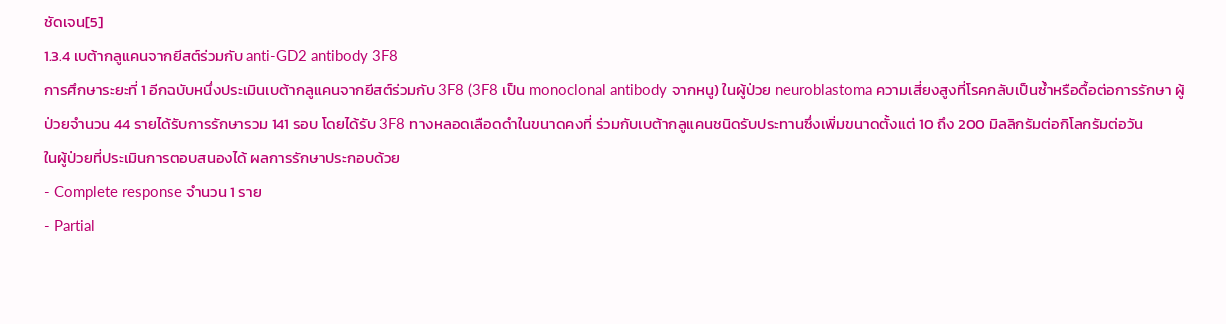ชัดเจน[5]
1.3.4 เบต้ากลูแคนจากยีสต์ร่วมกับ anti-GD2 antibody 3F8
การศึกษาระยะที่ 1 อีกฉบับหนึ่งประเมินเบต้ากลูแคนจากยีสต์ร่วมกับ 3F8 (3F8 เป็น monoclonal antibody จากหนู) ในผู้ป่วย neuroblastoma ความเสี่ยงสูงที่โรคกลับเป็นซ้ำหรือดื้อต่อการรักษา ผู้ป่วยจำนวน 44 รายได้รับการรักษารวม 141 รอบ โดยได้รับ 3F8 ทางหลอดเลือดดำในขนาดคงที่ ร่วมกับเบต้ากลูแคนชนิดรับประทานซึ่งเพิ่มขนาดตั้งแต่ 10 ถึง 200 มิลลิกรัมต่อกิโลกรัมต่อวัน
ในผู้ป่วยที่ประเมินการตอบสนองได้ ผลการรักษาประกอบด้วย
- Complete response จำนวน 1 ราย
- Partial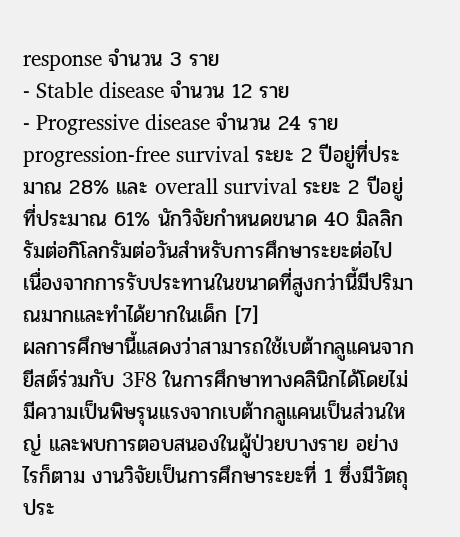response จำนวน 3 ราย
- Stable disease จำนวน 12 ราย
- Progressive disease จำนวน 24 ราย
progression-free survival ระยะ 2 ปีอยู่ที่ประมาณ 28% และ overall survival ระยะ 2 ปีอยู่ที่ประมาณ 61% นักวิจัยกำหนดขนาด 40 มิลลิกรัมต่อกิโลกรัมต่อวันสำหรับการศึกษาระยะต่อไป เนื่องจากการรับประทานในขนาดที่สูงกว่านี้มีปริมาณมากและทำได้ยากในเด็ก [7]
ผลการศึกษานี้แสดงว่าสามารถใช้เบต้ากลูแคนจากยีสต์ร่วมกับ 3F8 ในการศึกษาทางคลินิกได้โดยไม่มีความเป็นพิษรุนแรงจากเบต้ากลูแคนเป็นส่วนใหญ่ และพบการตอบสนองในผู้ป่วยบางราย อย่างไรก็ตาม งานวิจัยเป็นการศึกษาระยะที่ 1 ซึ่งมีวัตถุประ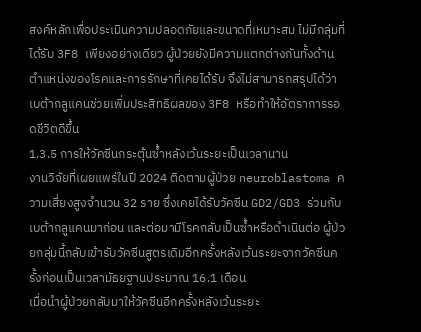สงค์หลักเพื่อประเมินความปลอดภัยและขนาดที่เหมาะสม ไม่มีกลุ่มที่ได้รับ 3F8 เพียงอย่างเดียว ผู้ป่วยยังมีความแตกต่างกันทั้งด้านตำแหน่งของโรคและการรักษาที่เคยได้รับ จึงไม่สามารถสรุปได้ว่าเบต้ากลูแคนช่วยเพิ่มประสิทธิผลของ 3F8 หรือทำให้อัตราการรอดชีวิตดีขึ้น
1.3.5 การให้วัคซีนกระตุ้นซ้ำหลังเว้นระยะเป็นเวลานาน
งานวิจัยที่เผยแพร่ในปี 2024 ติดตามผู้ป่วย neuroblastoma ความเสี่ยงสูงจำนวน 32 ราย ซึ่งเคยได้รับวัคซีน GD2/GD3 ร่วมกับเบต้ากลูแคนมาก่อน และต่อมามีโรคกลับเป็นซ้ำหรือดำเนินต่อ ผู้ป่วยกลุ่มนี้กลับเข้ารับวัคซีนสูตรเดิมอีกครั้งหลังเว้นระยะจากวัคซีนครั้งก่อนเป็นเวลามัธยฐานประมาณ 16.1 เดือน
เมื่อนำผู้ป่วยกลับมาให้วัคซีนอีกครั้งหลังเว้นระยะ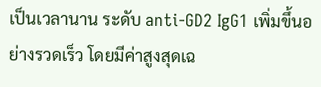เป็นเวลานาน ระดับ anti-GD2 IgG1 เพิ่มขึ้นอย่างรวดเร็ว โดยมีค่าสูงสุดเฉ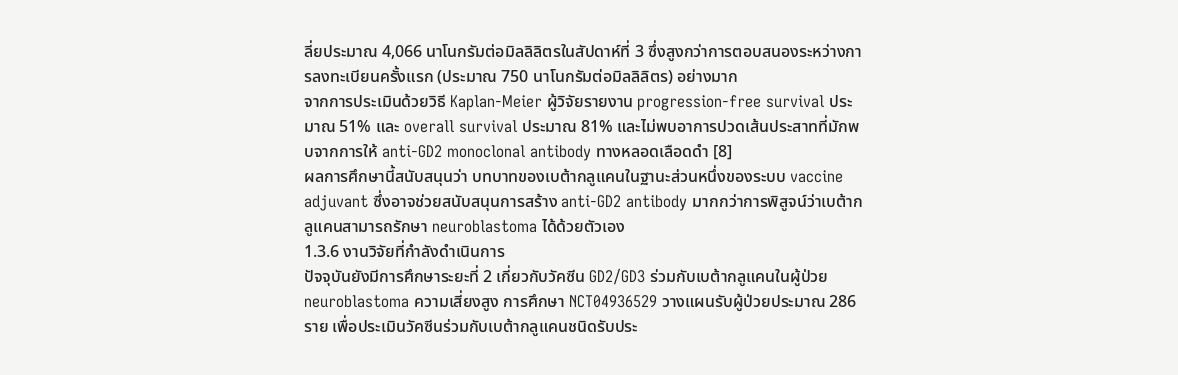ลี่ยประมาณ 4,066 นาโนกรัมต่อมิลลิลิตรในสัปดาห์ที่ 3 ซึ่งสูงกว่าการตอบสนองระหว่างการลงทะเบียนครั้งแรก (ประมาณ 750 นาโนกรัมต่อมิลลิลิตร) อย่างมาก
จากการประเมินด้วยวิธี Kaplan-Meier ผู้วิจัยรายงาน progression-free survival ประมาณ 51% และ overall survival ประมาณ 81% และไม่พบอาการปวดเส้นประสาทที่มักพบจากการให้ anti-GD2 monoclonal antibody ทางหลอดเลือดดำ [8]
ผลการศึกษานี้สนับสนุนว่า บทบาทของเบต้ากลูแคนในฐานะส่วนหนึ่งของระบบ vaccine adjuvant ซึ่งอาจช่วยสนับสนุนการสร้าง anti-GD2 antibody มากกว่าการพิสูจน์ว่าเบต้ากลูแคนสามารถรักษา neuroblastoma ได้ด้วยตัวเอง
1.3.6 งานวิจัยที่กำลังดำเนินการ
ปัจจุบันยังมีการศึกษาระยะที่ 2 เกี่ยวกับวัคซีน GD2/GD3 ร่วมกับเบต้ากลูแคนในผู้ป่วย neuroblastoma ความเสี่ยงสูง การศึกษา NCT04936529 วางแผนรับผู้ป่วยประมาณ 286 ราย เพื่อประเมินวัคซีนร่วมกับเบต้ากลูแคนชนิดรับประ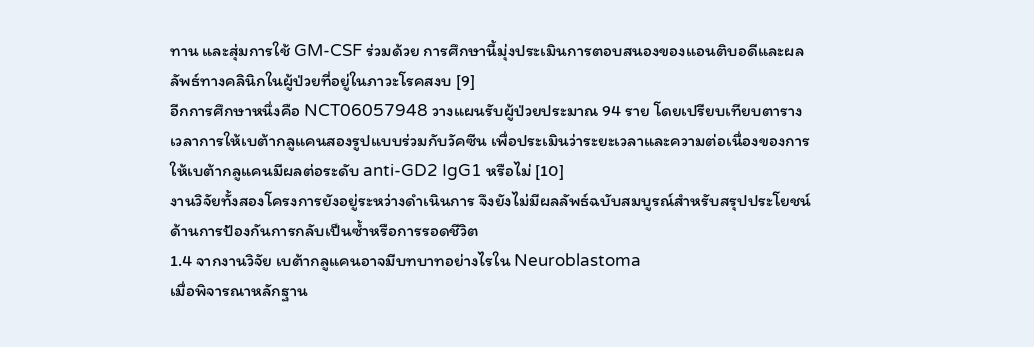ทาน และสุ่มการใช้ GM-CSF ร่วมด้วย การศึกษานี้มุ่งประเมินการตอบสนองของแอนติบอดีและผลลัพธ์ทางคลินิกในผู้ป่วยที่อยู่ในภาวะโรคสงบ [9]
อีกการศึกษาหนึ่งคือ NCT06057948 วางแผนรับผู้ป่วยประมาณ 94 ราย โดยเปรียบเทียบตารางเวลาการให้เบต้ากลูแคนสองรูปแบบร่วมกับวัคซีน เพื่อประเมินว่าระยะเวลาและความต่อเนื่องของการให้เบต้ากลูแคนมีผลต่อระดับ anti-GD2 IgG1 หรือไม่ [10]
งานวิจัยทั้งสองโครงการยังอยู่ระหว่างดำเนินการ จึงยังไม่มีผลลัพธ์ฉบับสมบูรณ์สำหรับสรุปประโยชน์ด้านการป้องกันการกลับเป็นซ้ำหรือการรอดชีวิต
1.4 จากงานวิจัย เบต้ากลูแคนอาจมีบทบาทอย่างไรใน Neuroblastoma
เมื่อพิจารณาหลักฐาน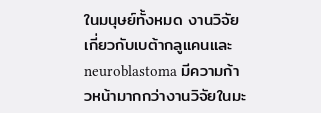ในมนุษย์ทั้งหมด งานวิจัยเกี่ยวกับเบต้ากลูแคนและ neuroblastoma มีความก้าวหน้ามากกว่างานวิจัยในมะ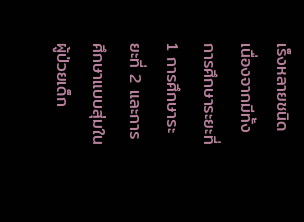เร็งหลายชนิด เนื่องจากมีทั้งการศึกษาระยะที่ 1 การศึกษาระยะที่ 2 และการศึกษาแบบสุ่มในผู้ป่วยเด็ก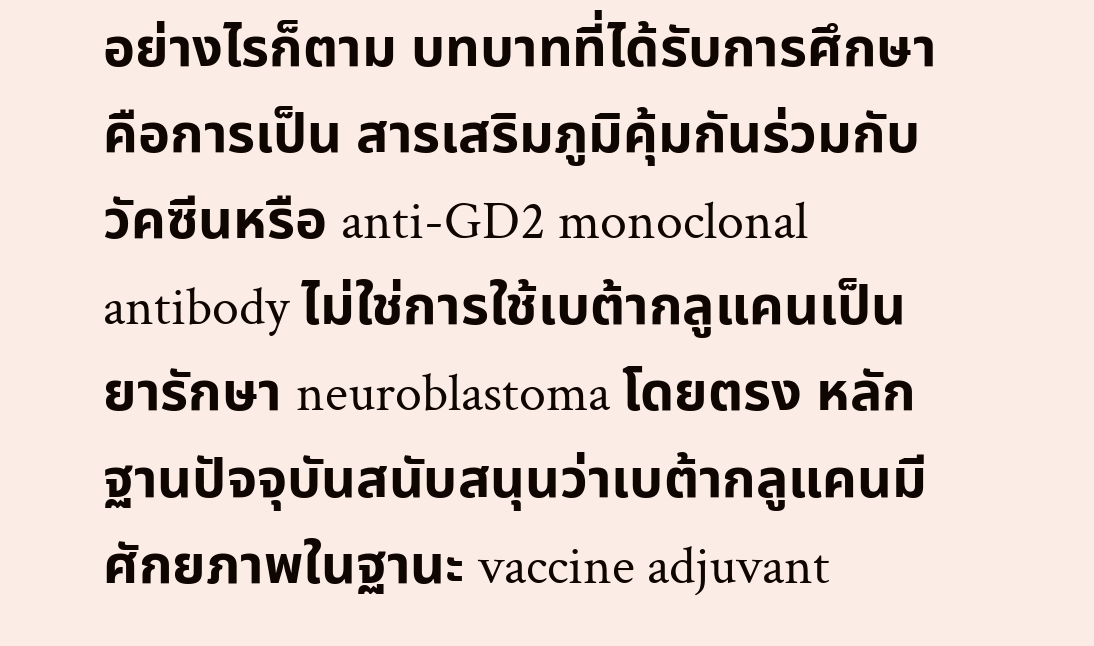อย่างไรก็ตาม บทบาทที่ได้รับการศึกษาคือการเป็น สารเสริมภูมิคุ้มกันร่วมกับวัคซีนหรือ anti-GD2 monoclonal antibody ไม่ใช่การใช้เบต้ากลูแคนเป็นยารักษา neuroblastoma โดยตรง หลักฐานปัจจุบันสนับสนุนว่าเบต้ากลูแคนมีศักยภาพในฐานะ vaccine adjuvant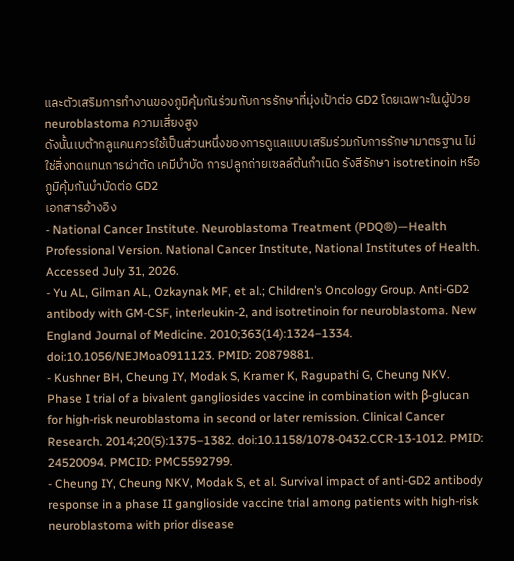และตัวเสริมการทำงานของภูมิคุ้มกันร่วมกับการรักษาที่มุ่งเป้าต่อ GD2 โดยเฉพาะในผู้ป่วย neuroblastoma ความเสี่ยงสูง
ดังนั้นเบต้ากลูแคนควรใช้เป็นส่วนหนึ่งของการดูแลแบบเสริมร่วมกับการรักษามาตรฐาน ไม่ใช่สิ่งทดแทนการผ่าตัด เคมีบำบัด การปลูกถ่ายเซลล์ต้นกำเนิด รังสีรักษา isotretinoin หรือภูมิคุ้มกันบำบัดต่อ GD2
เอกสารอ้างอิง
- National Cancer Institute. Neuroblastoma Treatment (PDQ®)—Health Professional Version. National Cancer Institute, National Institutes of Health. Accessed July 31, 2026.
- Yu AL, Gilman AL, Ozkaynak MF, et al.; Children’s Oncology Group. Anti-GD2 antibody with GM-CSF, interleukin-2, and isotretinoin for neuroblastoma. New England Journal of Medicine. 2010;363(14):1324–1334. doi:10.1056/NEJMoa0911123. PMID: 20879881.
- Kushner BH, Cheung IY, Modak S, Kramer K, Ragupathi G, Cheung NKV. Phase I trial of a bivalent gangliosides vaccine in combination with β-glucan for high-risk neuroblastoma in second or later remission. Clinical Cancer Research. 2014;20(5):1375–1382. doi:10.1158/1078-0432.CCR-13-1012. PMID: 24520094. PMCID: PMC5592799.
- Cheung IY, Cheung NKV, Modak S, et al. Survival impact of anti-GD2 antibody response in a phase II ganglioside vaccine trial among patients with high-risk neuroblastoma with prior disease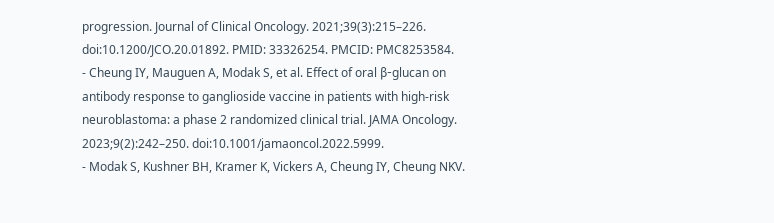progression. Journal of Clinical Oncology. 2021;39(3):215–226. doi:10.1200/JCO.20.01892. PMID: 33326254. PMCID: PMC8253584.
- Cheung IY, Mauguen A, Modak S, et al. Effect of oral β-glucan on antibody response to ganglioside vaccine in patients with high-risk neuroblastoma: a phase 2 randomized clinical trial. JAMA Oncology. 2023;9(2):242–250. doi:10.1001/jamaoncol.2022.5999.
- Modak S, Kushner BH, Kramer K, Vickers A, Cheung IY, Cheung NKV.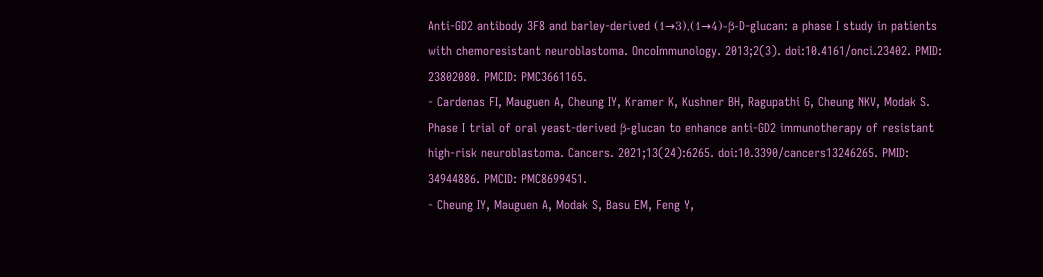Anti-GD2 antibody 3F8 and barley-derived (1→3),(1→4)-β-D-glucan: a phase I study in patients with chemoresistant neuroblastoma. OncoImmunology. 2013;2(3). doi:10.4161/onci.23402. PMID: 23802080. PMCID: PMC3661165.
- Cardenas FI, Mauguen A, Cheung IY, Kramer K, Kushner BH, Ragupathi G, Cheung NKV, Modak S. Phase I trial of oral yeast-derived β-glucan to enhance anti-GD2 immunotherapy of resistant high-risk neuroblastoma. Cancers. 2021;13(24):6265. doi:10.3390/cancers13246265. PMID: 34944886. PMCID: PMC8699451.
- Cheung IY, Mauguen A, Modak S, Basu EM, Feng Y,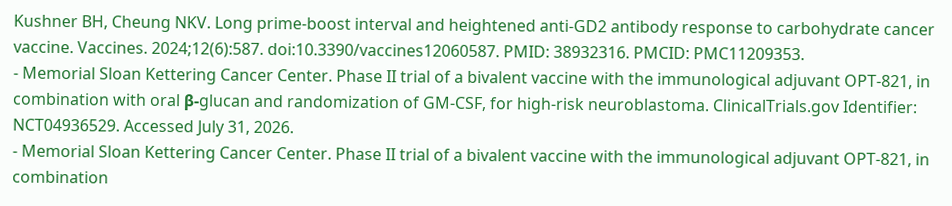Kushner BH, Cheung NKV. Long prime-boost interval and heightened anti-GD2 antibody response to carbohydrate cancer vaccine. Vaccines. 2024;12(6):587. doi:10.3390/vaccines12060587. PMID: 38932316. PMCID: PMC11209353.
- Memorial Sloan Kettering Cancer Center. Phase II trial of a bivalent vaccine with the immunological adjuvant OPT-821, in combination with oral β-glucan and randomization of GM-CSF, for high-risk neuroblastoma. ClinicalTrials.gov Identifier: NCT04936529. Accessed July 31, 2026.
- Memorial Sloan Kettering Cancer Center. Phase II trial of a bivalent vaccine with the immunological adjuvant OPT-821, in combination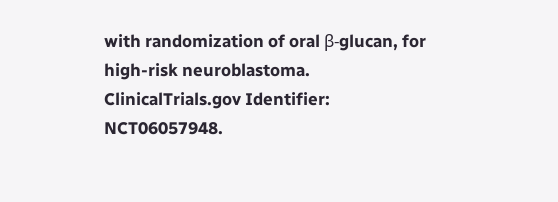with randomization of oral β-glucan, for high-risk neuroblastoma. ClinicalTrials.gov Identifier: NCT06057948.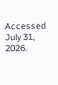Accessed July 31, 2026.